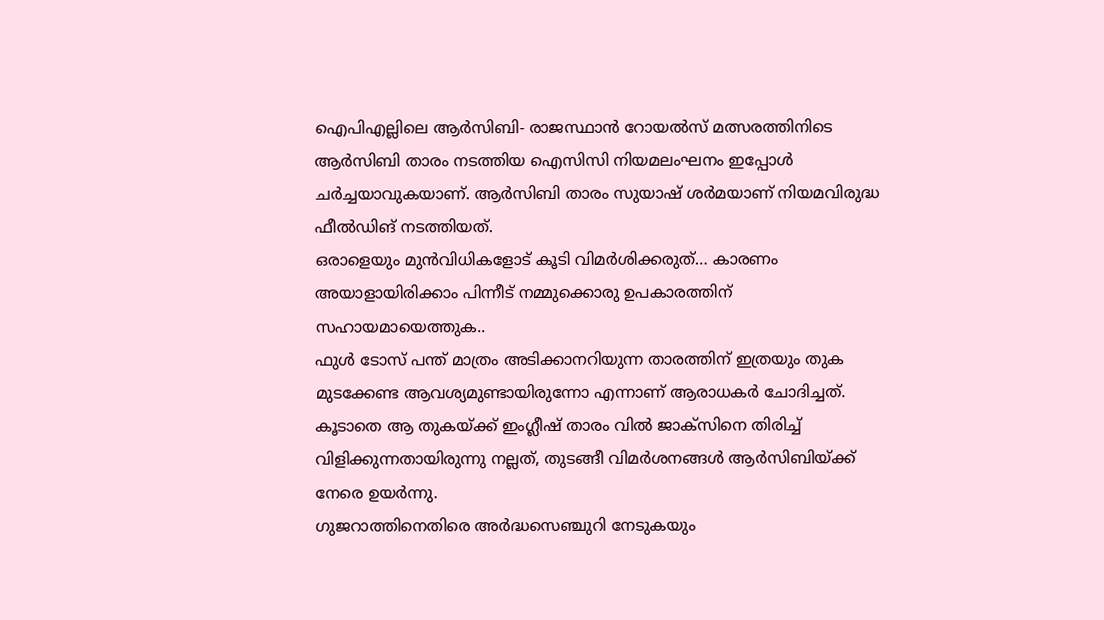ഐപിഎല്ലിലെ ആർസിബി- രാജസ്ഥാൻ റോയൽസ് മത്സരത്തിനിടെ ആർസിബി താരം നടത്തിയ ഐസിസി നിയമലംഘനം ഇപ്പോൾ ചർച്ചയാവുകയാണ്. ആർസിബി താരം സുയാഷ് ശർമയാണ് നിയമവിരുദ്ധ ഫീൽഡിങ് നടത്തിയത്.
ഒരാളെയും മുൻവിധികളോട് കൂടി വിമർശിക്കരുത്… കാരണം അയാളായിരിക്കാം പിന്നീട് നമ്മുക്കൊരു ഉപകാരത്തിന് സഹായമായെത്തുക..
ഫുൾ ടോസ് പന്ത് മാത്രം അടിക്കാനറിയുന്ന താരത്തിന് ഇത്രയും തുക മുടക്കേണ്ട ആവശ്യമുണ്ടായിരുന്നോ എന്നാണ് ആരാധകർ ചോദിച്ചത്. കൂടാതെ ആ തുകയ്ക്ക് ഇംഗ്ലീഷ് താരം വിൽ ജാക്സിനെ തിരിച്ച് വിളിക്കുന്നതായിരുന്നു നല്ലത്, തുടങ്ങീ വിമർശനങ്ങൾ ആർസിബിയ്ക്ക് നേരെ ഉയർന്നു.
ഗുജറാത്തിനെതിരെ അർദ്ധസെഞ്ചുറി നേടുകയും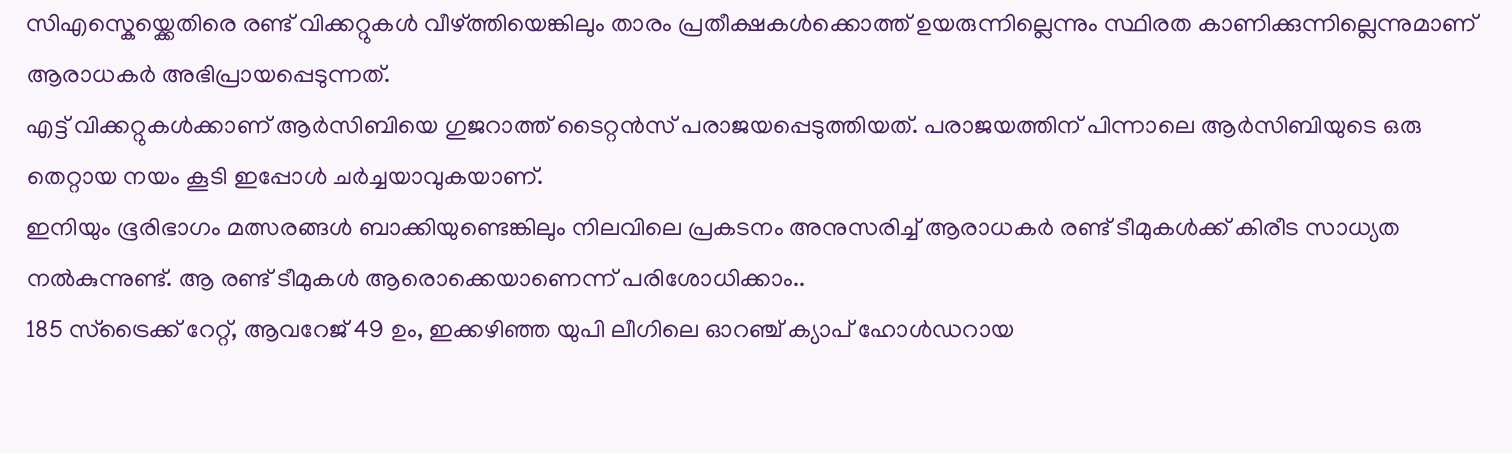സിഎസ്കെയ്ക്കെതിരെ രണ്ട് വിക്കറ്റുകൾ വീഴ്ത്തിയെങ്കിലും താരം പ്രതീക്ഷകൾക്കൊത്ത് ഉയരുന്നില്ലെന്നും സ്ഥിരത കാണിക്കുന്നില്ലെന്നുമാണ് ആരാധകർ അഭിപ്രായപ്പെടുന്നത്.
എട്ട് വിക്കറ്റുകൾക്കാണ് ആർസിബിയെ ഗുജറാത്ത് ടൈറ്റൻസ് പരാജയപ്പെടുത്തിയത്. പരാജയത്തിന് പിന്നാലെ ആർസിബിയുടെ ഒരു തെറ്റായ നയം കൂടി ഇപ്പോൾ ചർച്ചയാവുകയാണ്.
ഇനിയും ഭൂരിഭാഗം മത്സരങ്ങൾ ബാക്കിയുണ്ടെങ്കിലും നിലവിലെ പ്രകടനം അനുസരിച്ച് ആരാധകർ രണ്ട് ടീമുകൾക്ക് കിരീട സാധ്യത നൽകുന്നുണ്ട്. ആ രണ്ട് ടീമുകൾ ആരൊക്കെയാണെന്ന് പരിശോധിക്കാം..
185 സ്ട്രൈക്ക് റേറ്റ്, ആവറേജ് 49 ഉം, ഇക്കഴിഞ്ഞ യുപി ലീഗിലെ ഓറഞ്ച് ക്യാപ് ഹോൾഡറായ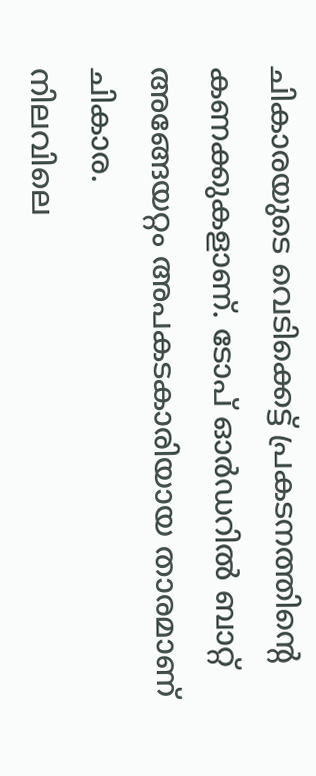ചികാരയുടെ വെടിക്കെട്ട് പ്രകടനത്തിന്റെ കണക്കുകളാണ്. ടോപ് ഓർഡറിൽ ബാറ്റ് അങ്ങേയറ്റം അപകടകാരിയായ താരമാണ് ചികാര.
നിലവിലെ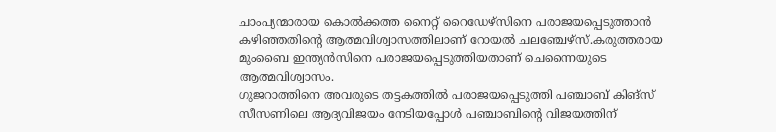ചാംപ്യന്മാരായ കൊൽക്കത്ത നൈറ്റ് റൈഡേഴ്സിനെ പരാജയപ്പെടുത്താൻ കഴിഞ്ഞതിന്റെ ആത്മവിശ്വാസത്തിലാണ് റോയൽ ചലഞ്ചേഴ്സ്.കരുത്തരായ മുംബൈ ഇന്ത്യൻസിനെ പരാജയപ്പെടുത്തിയതാണ് ചെന്നൈയുടെ ആത്മവിശ്വാസം.
ഗുജറാത്തിനെ അവരുടെ തട്ടകത്തിൽ പരാജയപ്പെടുത്തി പഞ്ചാബ് കിങ്സ് സീസണിലെ ആദ്യവിജയം നേടിയപ്പോൾ പഞ്ചാബിന്റെ വിജയത്തിന്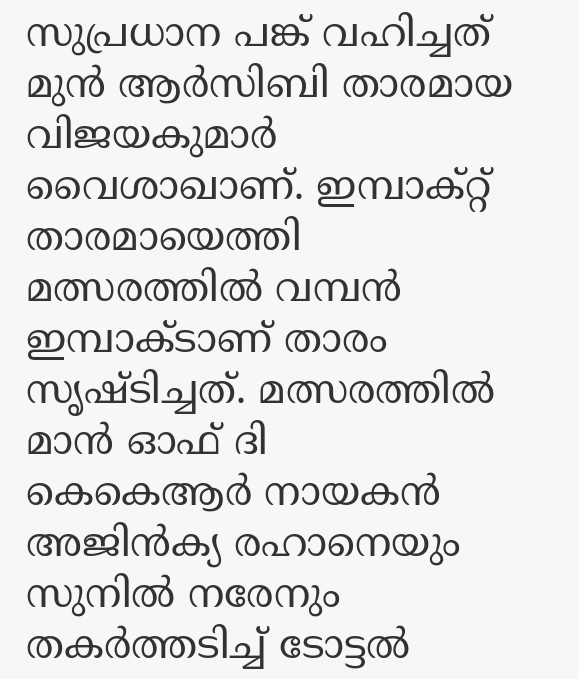സുപ്രധാന പങ്ക് വഹിച്ചത് മുൻ ആർസിബി താരമായ വിജയകുമാർ വൈശാഖാണ്. ഇമ്പാക്റ്റ് താരമായെത്തി മത്സരത്തിൽ വമ്പൻ ഇമ്പാക്ടാണ് താരം സൃഷ്ടിച്ചത്. മത്സരത്തിൽ മാൻ ഓഫ് ദി
കെകെആർ നായകൻ അജിൻക്യ രഹാനെയും സുനിൽ നരേനും തകർത്തടിച്ച് ടോട്ടൽ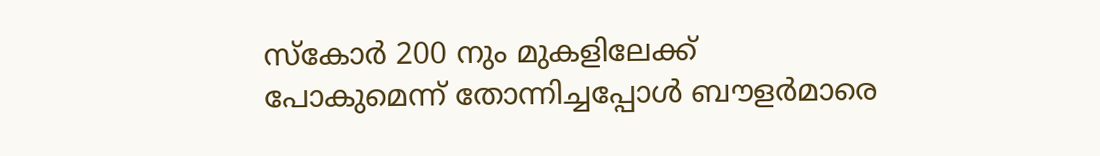സ്കോർ 200 നും മുകളിലേക്ക് പോകുമെന്ന് തോന്നിച്ചപ്പോൾ ബൗളർമാരെ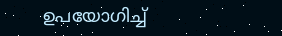ഉപയോഗിച്ച്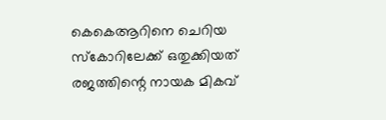കെകെആറിനെ ചെറിയ സ്കോറിലേക്ക് ഒതുക്കിയത് രജത്തിന്റെ നായക മികവ്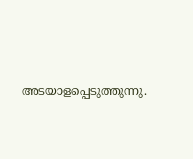അടയാളപ്പെടുത്തുന്നു.